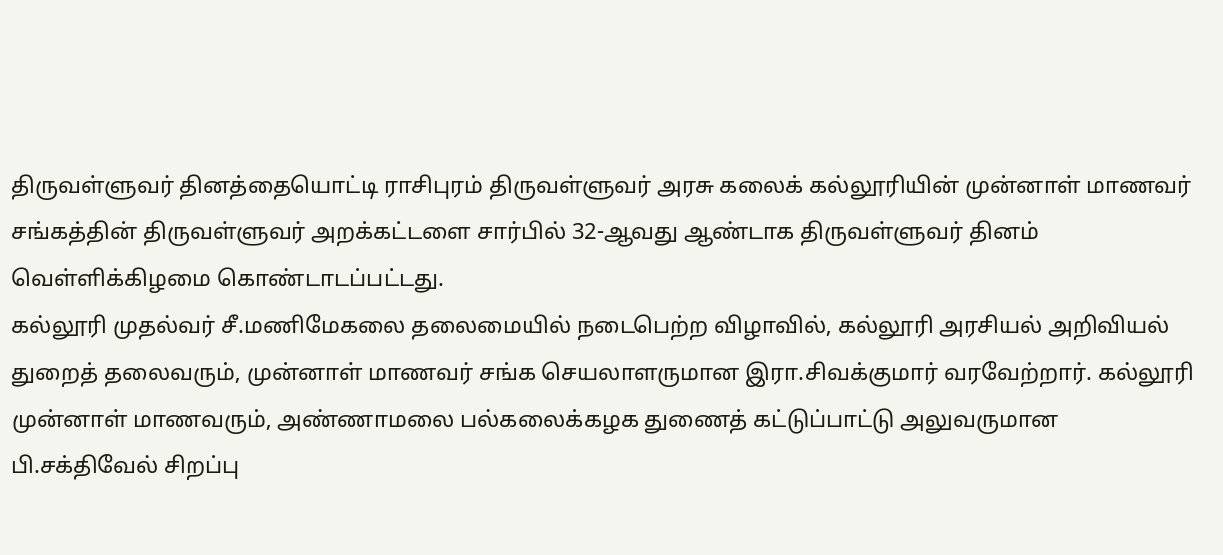திருவள்ளுவர் தினத்தையொட்டி ராசிபுரம் திருவள்ளுவர் அரசு கலைக் கல்லூரியின் முன்னாள் மாணவர் சங்கத்தின் திருவள்ளுவர் அறக்கட்டளை சார்பில் 32-ஆவது ஆண்டாக திருவள்ளுவர் தினம் வெள்ளிக்கிழமை கொண்டாடப்பட்டது.
கல்லூரி முதல்வர் சீ.மணிமேகலை தலைமையில் நடைபெற்ற விழாவில், கல்லூரி அரசியல் அறிவியல் துறைத் தலைவரும், முன்னாள் மாணவர் சங்க செயலாளருமான இரா.சிவக்குமார் வரவேற்றார். கல்லூரி முன்னாள் மாணவரும், அண்ணாமலை பல்கலைக்கழக துணைத் கட்டுப்பாட்டு அலுவருமான பி.சக்திவேல் சிறப்பு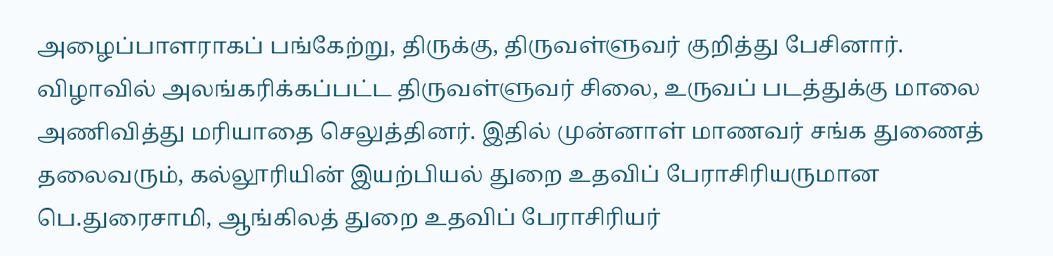அழைப்பாளராகப் பங்கேற்று, திருக்கு, திருவள்ளுவர் குறித்து பேசினார்.
விழாவில் அலங்கரிக்கப்பட்ட திருவள்ளுவர் சிலை, உருவப் படத்துக்கு மாலை அணிவித்து மரியாதை செலுத்தினர். இதில் முன்னாள் மாணவர் சங்க துணைத் தலைவரும், கல்லூரியின் இயற்பியல் துறை உதவிப் பேராசிரியருமான பெ.துரைசாமி, ஆங்கிலத் துறை உதவிப் பேராசிரியர்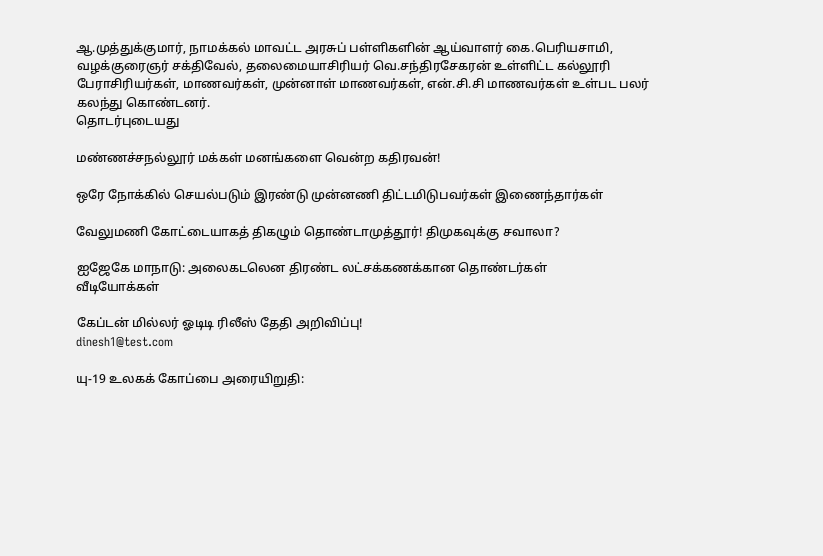ஆ.முத்துக்குமார், நாமக்கல் மாவட்ட அரசுப் பள்ளிகளின் ஆய்வாளர் கை.பெரியசாமி, வழக்குரைஞர் சக்திவேல், தலைமையாசிரியர் வெ.சந்திரசேகரன் உள்ளிட்ட கல்லூரி பேராசிரியர்கள், மாணவர்கள், முன்னாள் மாணவர்கள், என்.சி.சி மாணவர்கள் உள்பட பலர் கலந்து கொண்டனர்.
தொடர்புடையது

மண்ணச்சநல்லூர் மக்கள் மனங்களை வென்ற கதிரவன்!

ஒரே நோக்கில் செயல்படும் இரண்டு முன்னணி திட்டமிடுபவர்கள் இணைந்தார்கள்

வேலுமணி கோட்டையாகத் திகழும் தொண்டாமுத்தூர்! திமுகவுக்கு சவாலா?

ஐஜேகே மாநாடு: அலைகடலென திரண்ட லட்சக்கணக்கான தொண்டர்கள்
வீடியோக்கள்

கேப்டன் மில்லர் ஓடிடி ரிலீஸ் தேதி அறிவிப்பு!
dinesh1@test.com

யு-19 உலகக் கோப்பை அரையிறுதி: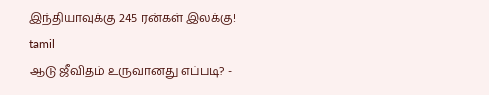இந்தியாவுக்கு 245 ரன்கள் இலக்கு!
tamil
ஆடு ஜீவிதம் உருவானது எப்படி? -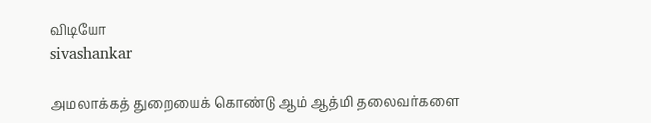விடியோ
sivashankar

அமலாக்கத் துறையைக் கொண்டு ஆம் ஆத்மி தலைவர்களை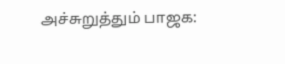அச்சுறுத்தும் பாஜக: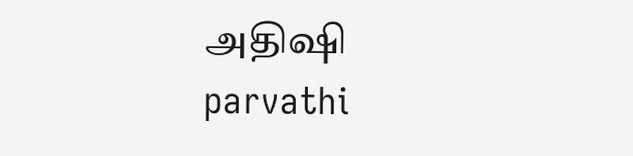அதிஷி
parvathi